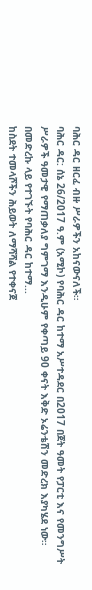ባሕር ዳር ዘርፈ ብዙ ሥራዎችን አከናውናለች።
ባሕር ዳር: ሰኔ 26/2017 ዓ.ም (አሚኮ) የባሕር ዳር ከተማ አሥተዳደር በ2017 በጀት ዓመት የፓርቲ እና የመንግሥት ሥራዎች ዓመታዊ የማጠቃለያ ግምገማ እንዲሁም የቀጣይ 90 ቀናት እቅድ ኦሬንቴሽን መድረክ እያካሄደ ነው።
በመድረኩ ላይ የተገኙት የባሕር ዳር ከተማ...
ከስደት ተመላሾችን ሕይወት ለማሻሻል የተቀናጀ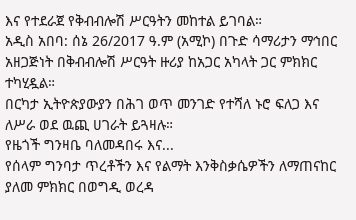እና የተደራጀ የቅብብሎሽ ሥርዓትን መከተል ይገባል።
አዲስ አበባ: ሰኔ 26/2017 ዓ.ም (አሚኮ) በጉድ ሳማሪታን ማኅበር አዘጋጅነት በቅብብሎሽ ሥርዓት ዙሪያ ከአጋር አካላት ጋር ምክክር ተካሂዷል።
በርካታ ኢትዮጵያውያን በሕገ ወጥ መንገድ የተሻለ ኑሮ ፍለጋ እና ለሥራ ወደ ዉጪ ሀገራት ይጓዛሉ።
የዜጎች ግንዛቤ ባለመዳበሩ እና...
የሰላም ግንባታ ጥረቶችን እና የልማት እንቅስቃሴዎችን ለማጠናከር ያለመ ምክክር በወግዲ ወረዳ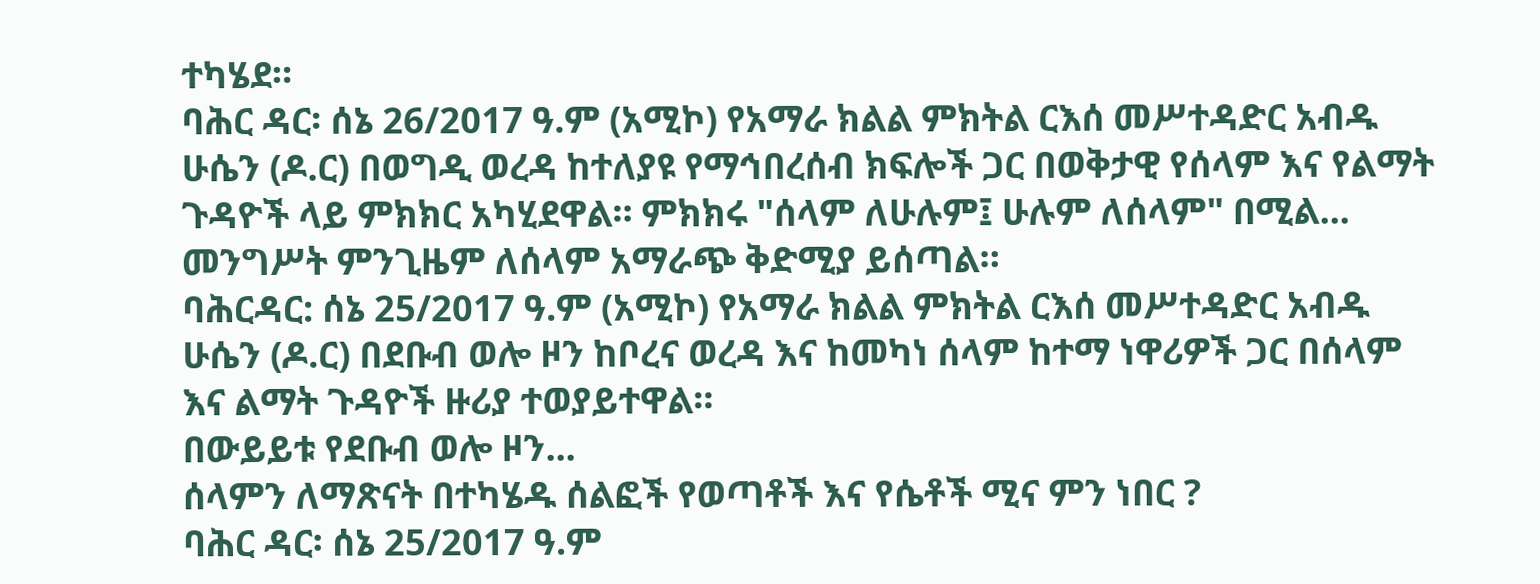ተካሄደ።
ባሕር ዳር፡ ሰኔ 26/2017 ዓ.ም (አሚኮ) የአማራ ክልል ምክትል ርእሰ መሥተዳድር አብዱ ሁሴን (ዶ.ር) በወግዲ ወረዳ ከተለያዩ የማኅበረሰብ ክፍሎች ጋር በወቅታዊ የሰላም እና የልማት ጉዳዮች ላይ ምክክር አካሂደዋል። ምክክሩ "ሰላም ለሁሉም፤ ሁሉም ለሰላም" በሚል...
መንግሥት ምንጊዜም ለሰላም አማራጭ ቅድሚያ ይሰጣል።
ባሕርዳር: ሰኔ 25/2017 ዓ.ም (አሚኮ) የአማራ ክልል ምክትል ርእሰ መሥተዳድር አብዱ ሁሴን (ዶ.ር) በደቡብ ወሎ ዞን ከቦረና ወረዳ እና ከመካነ ሰላም ከተማ ነዋሪዎች ጋር በሰላም እና ልማት ጉዳዮች ዙሪያ ተወያይተዋል።
በውይይቱ የደቡብ ወሎ ዞን...
ሰላምን ለማጽናት በተካሄዱ ሰልፎች የወጣቶች እና የሴቶች ሚና ምን ነበር ?
ባሕር ዳር፡ ሰኔ 25/2017 ዓ.ም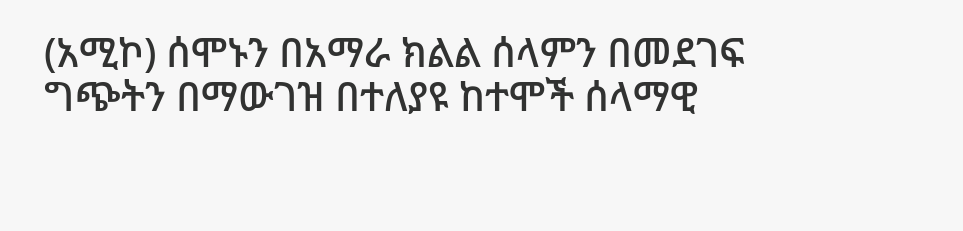(አሚኮ) ሰሞኑን በአማራ ክልል ሰላምን በመደገፍ ግጭትን በማውገዝ በተለያዩ ከተሞች ሰላማዊ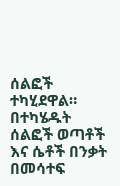ሰልፎች ተካሂደዋል።
በተካሄዱት ሰልፎች ወጣቶች እና ሴቶች በንቃት በመሳተፍ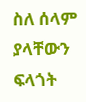ስለ ሰላም ያላቸውን ፍላጎት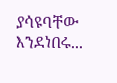ያሳዩባቸው እንደነበሩ...